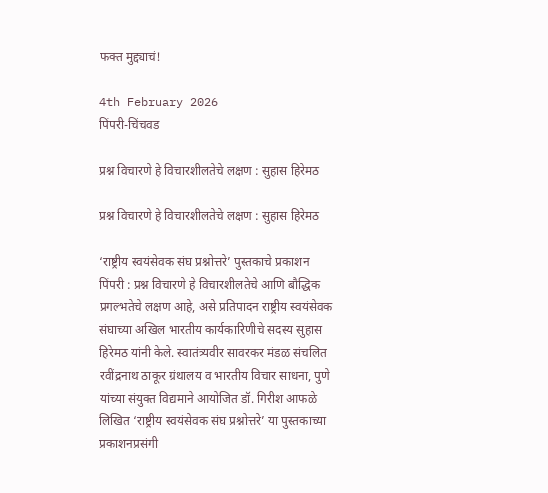फक्त मुद्द्याचं!

4th February 2026
पिंपरी-चिंचवड

प्रश्न विचारणे हे विचारशीलतेचे लक्षण : सुहास हिरेमठ

प्रश्न विचारणे हे विचारशीलतेचे लक्षण : सुहास हिरेमठ

‘राष्ट्रीय स्वयंसेवक संघ प्रश्नोत्तरे’ पुस्तकाचे प्रकाशन
पिंपरी : प्रश्न विचारणे हे विचारशीलतेचे आणि बौद्धिक प्रगल्भतेचे लक्षण आहे, असे प्रतिपादन राष्ट्रीय स्वयंसेवक संघाच्या अखिल भारतीय कार्यकारिणीचे सदस्य सुहास हिरेमठ यांनी केले. स्वातंत्र्यवीर सावरकर मंडळ संचलित रवींद्रनाथ ठाकूर ग्रंथालय व भारतीय विचार साधना, पुणे यांच्या संयुक्त विद्यमाने आयोजित डॉ. गिरीश आफळे लिखित ‘राष्ट्रीय स्वयंसेवक संघ प्रश्नोत्तरे’ या पुस्तकाच्या प्रकाशनप्रसंगी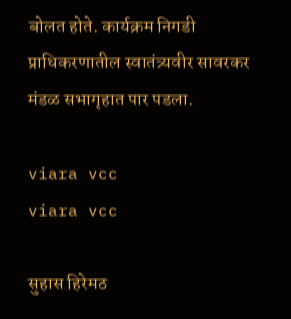बोलत होते. कार्यक्रम निगडी प्राधिकरणातील स्वातंत्र्यवीर सावरकर मंडळ सभागृहात पार पडला.

viara vcc
viara vcc

सुहास हिरेमठ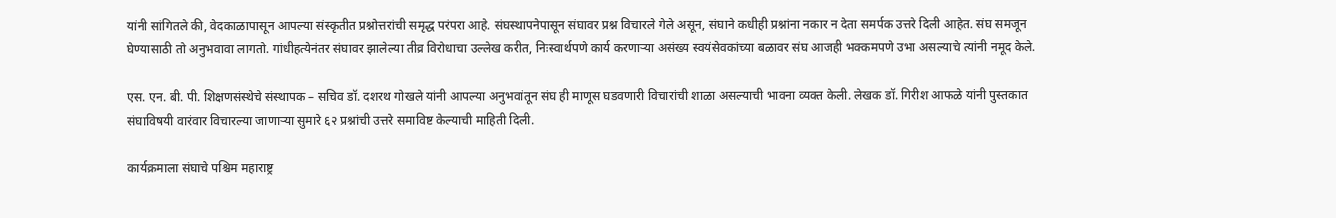यांनी सांगितले की, वेदकाळापासून आपल्या संस्कृतीत प्रश्नोत्तरांची समृद्ध परंपरा आहे. संघस्थापनेपासून संघावर प्रश्न विचारले गेले असून, संघाने कधीही प्रश्नांना नकार न देता समर्पक उत्तरे दिली आहेत. संघ समजून घेण्यासाठी तो अनुभवावा लागतो. गांधीहत्येनंतर संघावर झालेल्या तीव्र विरोधाचा उल्लेख करीत, निःस्वार्थपणे कार्य करणाऱ्या असंख्य स्वयंसेवकांच्या बळावर संघ आजही भक्कमपणे उभा असल्याचे त्यांनी नमूद केले.

एस. एन. बी. पी. शिक्षणसंस्थेचे संस्थापक – सचिव डॉ. दशरथ गोखले यांनी आपल्या अनुभवांतून संघ ही माणूस घडवणारी विचारांची शाळा असल्याची भावना व्यक्त केली. लेखक डॉ. गिरीश आफळे यांनी पुस्तकात संघाविषयी वारंवार विचारल्या जाणाऱ्या सुमारे ६२ प्रश्नांची उत्तरे समाविष्ट केल्याची माहिती दिली.

कार्यक्रमाला संघाचे पश्चिम महाराष्ट्र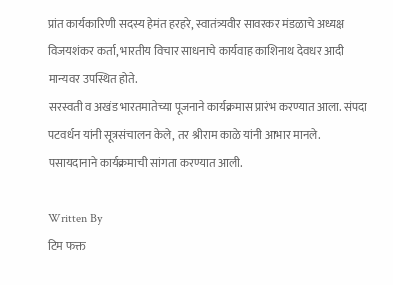प्रांत कार्यकारिणी सदस्य हेमंत हरहरे, स्वातंत्र्यवीर सावरकर मंडळाचे अध्यक्ष विजयशंकर कर्ता, भारतीय विचार साधनाचे कार्यवाह काशिनाथ देवधर आदी मान्यवर उपस्थित होते.
सरस्वती व अखंड भारतमातेच्या पूजनाने कार्यक्रमास प्रारंभ करण्यात आला. संपदा पटवर्धन यांनी सूत्रसंचालन केले, तर श्रीराम काळे यांनी आभार मानले. पसायदानाने कार्यक्रमाची सांगता करण्यात आली.

Written By
टिम फक्त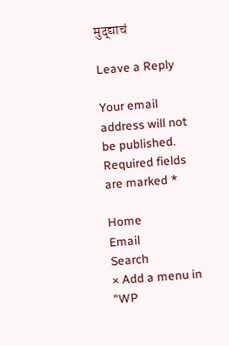मुद्द्याचं

Leave a Reply

Your email address will not be published. Required fields are marked *

Home
Email
Search
× Add a menu in "WP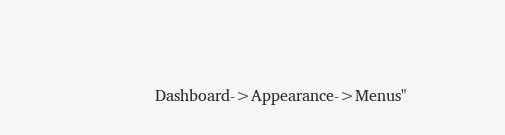Dashboard->Appearance->Menus"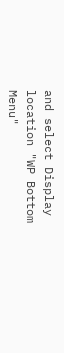and select Display location "WP Bottom Menu"